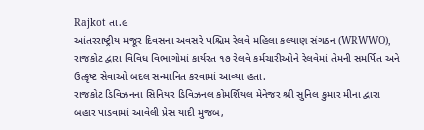Rajkot તા.૯
આંતરરાષ્ટ્રીય મજૂર દિવસના અવસરે પશ્ચિમ રેલવે મહિલા કલ્યાણ સંગઠન (WRWWO), રાજકોટ દ્વારા વિવિધ વિભાગોમાં કાર્યરત ૧૭ રેલવે કર્મચારીઓને રેલવેમાં તેમની સમર્પિત અને ઉત્કૃષ્ટ સેવાઓ બદલ સન્માનિત કરવામાં આવ્યા હતા.
રાજકોટ ડિવિઝનના સિનિયર ડિવિઝનલ કોમર્શિયલ મેનેજર શ્રી સુનિલ કુમાર મીના દ્વારા બહાર પાડવામાં આવેલી પ્રેસ યાદી મુજબ,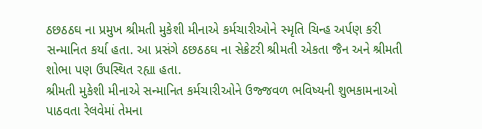ઠછઠઠઘ ના પ્રમુખ શ્રીમતી મુકેશી મીનાએ કર્મચારીઓને સ્મૃતિ ચિન્હ અર્પણ કરી સન્માનિત કર્યા હતા. આ પ્રસંગે ઠછઠઠઘ ના સેક્રેટરી શ્રીમતી એકતા જૈન અને શ્રીમતી શોભા પણ ઉપસ્થિત રહ્યા હતા.
શ્રીમતી મુકેશી મીનાએ સન્માનિત કર્મચારીઓને ઉજ્જવળ ભવિષ્યની શુભકામનાઓ પાઠવતા રેલવેમાં તેમના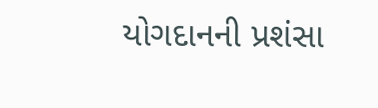યોગદાનની પ્રશંસા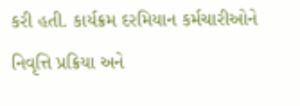કરી હતી. કાર્યક્રમ દરમિયાન કર્મચારીઓને નિવૃત્તિ પ્રક્રિયા અને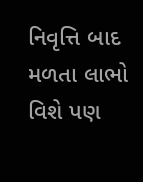નિવૃત્તિ બાદ મળતા લાભો વિશે પણ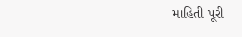માહિતી પૂરી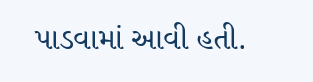પાડવામાં આવી હતી.